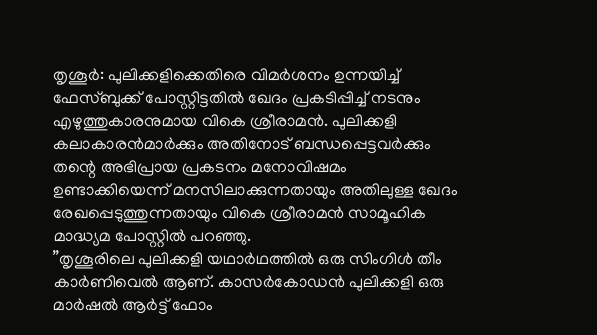തൃശൂർ: പുലിക്കളിക്കെതിരെ വിമർശനം ഉന്നയിച്ച് ഫേസ്ബുക്ക് പോസ്റ്റിട്ടതിൽ ഖേദം പ്രകടിപ്പിച്ച് നടനും എഴുത്തുകാരനുമായ വികെ ശ്രീരാമൻ. പുലിക്കളി കലാകാരൻമാർക്കും അതിനോട് ബന്ധപ്പെട്ടവർക്കും തന്റെ അഭിപ്രായ പ്രകടനം മനോവിഷമം ഉണ്ടാക്കിയെന്ന് മനസിലാക്കുന്നതായും അതിലുള്ള ഖേദം രേഖപ്പെടുത്തുന്നതായും വികെ ശ്രീരാമൻ സാമൂഹിക മാദ്ധ്യമ പോസ്റ്റിൽ പറഞ്ഞു.
”തൃശൂരിലെ പുലിക്കളി യഥാർഥത്തിൽ ഒരു സിംഗിൾ തീം കാർണിവെൽ ആണ്. കാസർകോഡൻ പുലിക്കളി ഒരു മാർഷൽ ആർട്ട് ഫോം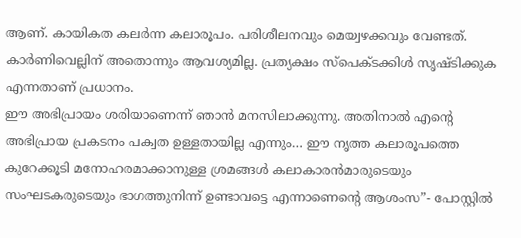ആണ്. കായികത കലർന്ന കലാരൂപം. പരിശീലനവും മെയ്വഴക്കവും വേണ്ടത്. കാർണിവെല്ലിന് അതൊന്നും ആവശ്യമില്ല. പ്രത്യക്ഷം സ്പെക്ടക്കിൾ സൃഷ്ടിക്കുക എന്നതാണ് പ്രധാനം.
ഈ അഭിപ്രായം ശരിയാണെന്ന് ഞാൻ മനസിലാക്കുന്നു. അതിനാൽ എന്റെ അഭിപ്രായ പ്രകടനം പക്വത ഉള്ളതായില്ല എന്നും… ഈ നൃത്ത കലാരൂപത്തെ കുറേക്കൂടി മനോഹരമാക്കാനുള്ള ശ്രമങ്ങൾ കലാകാരൻമാരുടെയും സംഘടകരുടെയും ഭാഗത്തുനിന്ന് ഉണ്ടാവട്ടെ എന്നാണെന്റെ ആശംസ”- പോസ്റ്റിൽ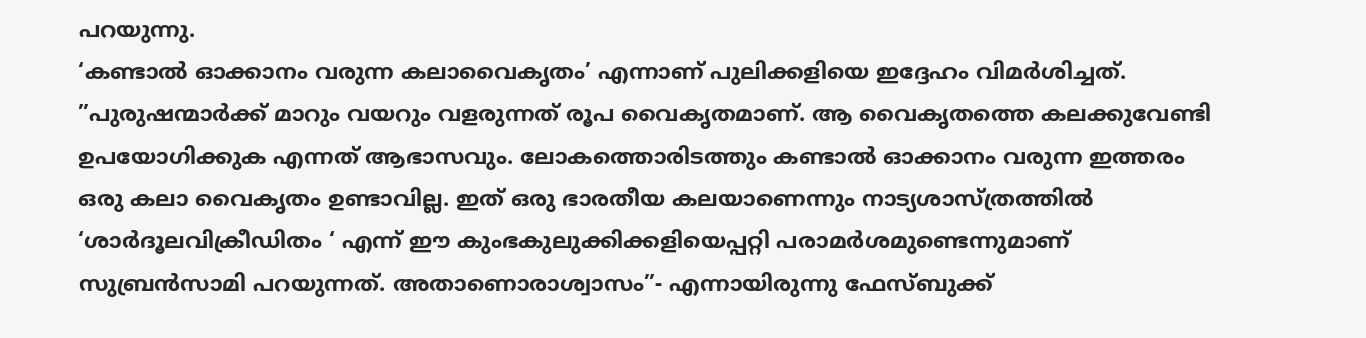പറയുന്നു.
‘കണ്ടാൽ ഓക്കാനം വരുന്ന കലാവൈകൃതം’ എന്നാണ് പുലിക്കളിയെ ഇദ്ദേഹം വിമർശിച്ചത്. ”പുരുഷന്മാർക്ക് മാറും വയറും വളരുന്നത് രൂപ വൈകൃതമാണ്. ആ വൈകൃതത്തെ കലക്കുവേണ്ടി ഉപയോഗിക്കുക എന്നത് ആഭാസവും. ലോകത്തൊരിടത്തും കണ്ടാൽ ഓക്കാനം വരുന്ന ഇത്തരം ഒരു കലാ വൈകൃതം ഉണ്ടാവില്ല. ഇത് ഒരു ഭാരതീയ കലയാണെന്നും നാട്യശാസ്ത്രത്തിൽ ‘ശാർദൂലവിക്രീഡിതം ‘ എന്ന് ഈ കുംഭകുലുക്കിക്കളിയെപ്പറ്റി പരാമർശമുണ്ടെന്നുമാണ് സുബ്രൻസാമി പറയുന്നത്. അതാണൊരാശ്വാസം”- എന്നായിരുന്നു ഫേസ്ബുക്ക്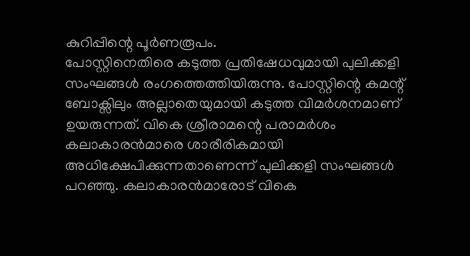കുറിപ്പിന്റെ പൂർണരൂപം.
പോസ്റ്റിനെതിരെ കടുത്ത പ്രതിഷേധവുമായി പുലിക്കളി സംഘങ്ങൾ രംഗത്തെത്തിയിരുന്നു. പോസ്റ്റിന്റെ കമന്റ് ബോക്സിലും അല്ലാതെയുമായി കടുത്ത വിമർശനമാണ് ഉയരുന്നത്. വികെ ശ്രീരാമന്റെ പരാമർശം കലാകാരൻമാരെ ശാരീരികമായി അധിക്ഷേപിക്കുന്നതാണെന്ന് പുലിക്കളി സംഘങ്ങൾ പറഞ്ഞു. കലാകാരൻമാരോട് വികെ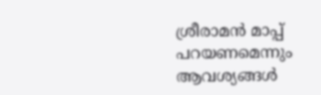ശ്രീരാമൻ മാപ്പ് പറയണമെന്നും ആവശ്യങ്ങൾ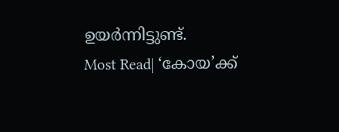ഉയർന്നിട്ടുണ്ട്.
Most Read| ‘കോയ’ക്ക്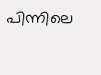പിന്നിലെ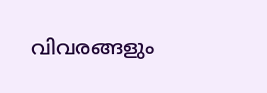വിവരങ്ങളും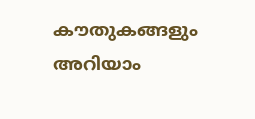കൗതുകങ്ങളും അറിയാം